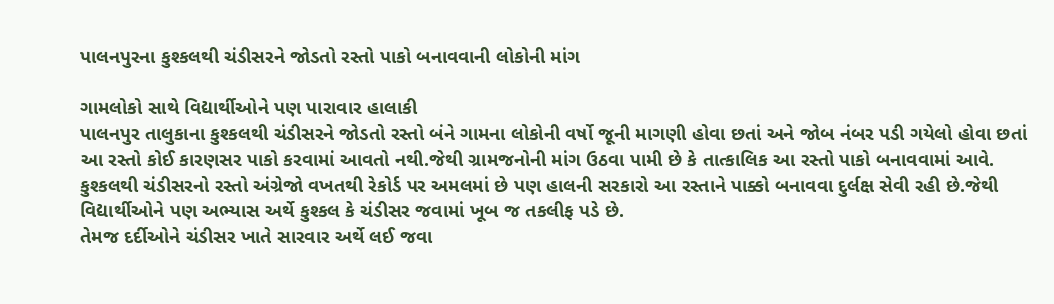પાલનપુરના કુશ્કલથી ચંડીસરને જોડતો રસ્તો પાકો બનાવવાની લોકોની માંગ

ગામલોકો સાથે વિદ્યાર્થીઓને પણ પારાવાર હાલાકી
પાલનપુર તાલુકાના કુશ્કલથી ચંડીસરને જોડતો રસ્તો બંને ગામના લોકોની વર્ષો જૂની માગણી હોવા છતાં અને જોબ નંબર પડી ગયેલો હોવા છતાં આ રસ્તો કોઈ કારણસર પાકો કરવામાં આવતો નથી.જેથી ગ્રામજનોની માંગ ઉઠવા પામી છે કે તાત્કાલિક આ રસ્તો પાકો બનાવવામાં આવે. કુશ્કલથી ચંડીસરનો રસ્તો અંગ્રેજો વખતથી રેકોર્ડ પર અમલમાં છે પણ હાલની સરકારો આ રસ્તાને પાક્કો બનાવવા દુર્લક્ષ સેવી રહી છે.જેથી વિદ્યાર્થીઓને પણ અભ્યાસ અર્થે કુશ્કલ કે ચંડીસર જવામાં ખૂબ જ તકલીફ પડે છે.
તેમજ દર્દીઓને ચંડીસર ખાતે સારવાર અર્થે લઈ જવા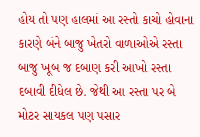હોય તો પણ હાલમાં આ રસ્તો કાચો હોવાના કારણે બંને બાજુ ખેતરો વાળાઓએ રસ્તા બાજુ ખૂબ જ દબાણ કરી આખો રસ્તા દબાવી દીધેલ છે. જેથી આ રસ્તા પર બે મોટર સાયકલ પણ પસાર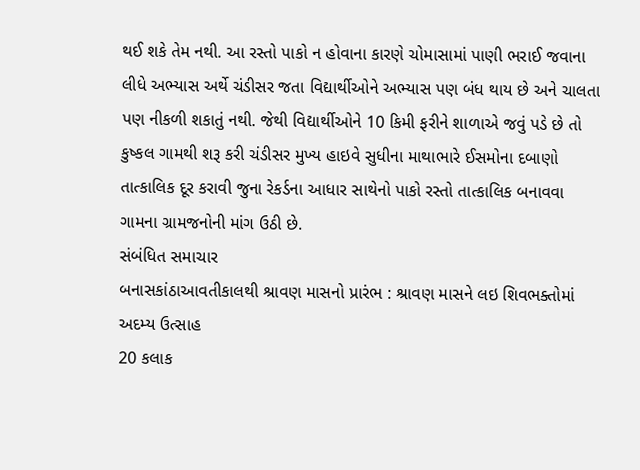થઈ શકે તેમ નથી. આ રસ્તો પાકો ન હોવાના કારણે ચોમાસામાં પાણી ભરાઈ જવાના લીધે અભ્યાસ અર્થે ચંડીસર જતા વિદ્યાર્થીઓને અભ્યાસ પણ બંધ થાય છે અને ચાલતા પણ નીકળી શકાતું નથી. જેથી વિદ્યાર્થીઓને 10 કિમી ફરીને શાળાએ જવું પડે છે તો કુષ્કલ ગામથી શરૂ કરી ચંડીસર મુખ્ય હાઇવે સુધીના માથાભારે ઈસમોના દબાણો તાત્કાલિક દૂર કરાવી જુના રેકર્ડના આધાર સાથેનો પાકો રસ્તો તાત્કાલિક બનાવવા ગામના ગ્રામજનોની માંગ ઉઠી છે.
સંબંધિત સમાચાર
બનાસકાંઠાઆવતીકાલથી શ્રાવણ માસનો પ્રારંભ : શ્રાવણ માસને લઇ શિવભક્તોમાં અદમ્ય ઉત્સાહ
20 કલાક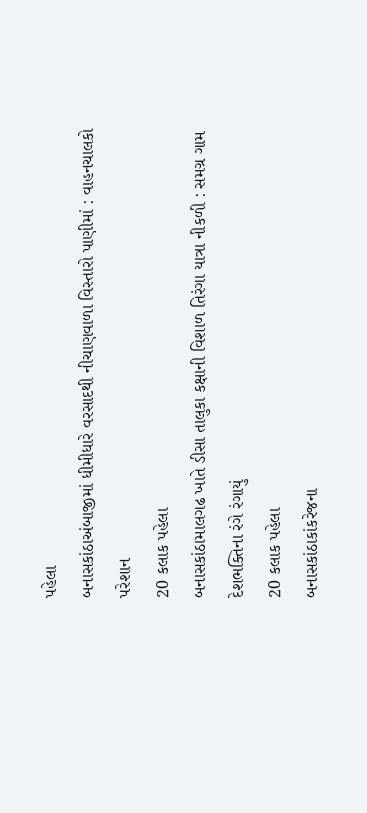પહેલા
બનાસકાંઠાઅંબાજીમાં ધીમીધારે વરસાદથી નીચાણવાળા વિસ્તારો પાણીમાં : વાહનચાલકો પરેશાન
20 કલાક પહેલા
બનાસકાંઠામાલગઢ ખાતે ડીસા તાલુકા કક્ષાની વિશાળ તિરંગા યાત્રા નીકળી : સમગ્ર ગામ દેશભક્તિના રંગે રંગાયું
20 કલાક પહેલા
બનાસકાંઠાકાંકરેજના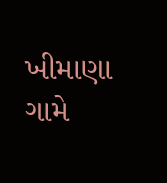ખીમાણા ગામે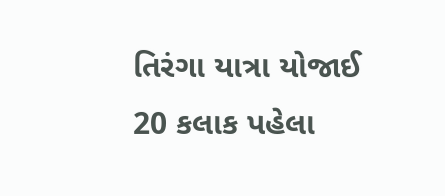તિરંગા યાત્રા યોજાઈ
20 કલાક પહેલા